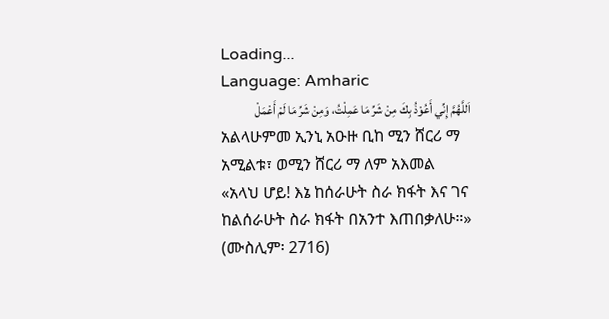Loading...
Language: Amharic
اَللَّهُمَّ إِنِّي أَعُوْذُ بِكَ مِنْ شَرِّ مَا عَمِلْتُ، وَمِنْ شَرِّ مَا لَمْ أَعْمَلْ
አልላሁምመ ኢንኒ አዑዙ ቢከ ሚን ሸርሪ ማ አሚልቱ፣ ወሚን ሸርሪ ማ ለም አእመል
«አላህ ሆይ! እኔ ከሰራሁት ስራ ክፋት እና ገና ከልሰራሁት ስራ ክፋት በአንተ እጠበቃለሁ።» (ሙስሊም፡ 2716)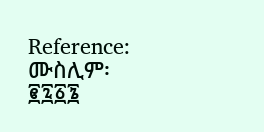Reference: ሙስሊም፡ ፪፯፩፮